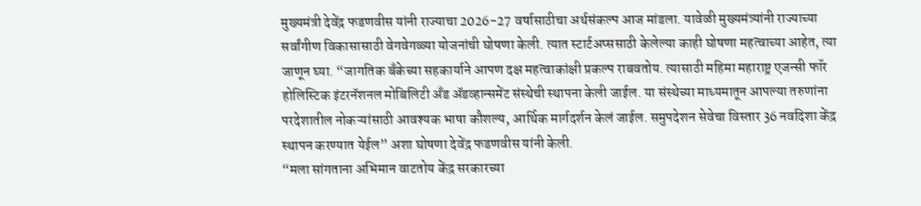मुख्यमंत्री देवेंद्र फडणवीस यांनी राज्याचा 2026-27 वर्षासाठीचा अर्थसंकल्प आज मांडला. यावेळी मुख्यमंत्र्यांनी राज्याच्या सर्वांगीण विकासासाठी वेगवेगळ्या योजनांची घोषणा केली. त्यात स्टार्टअप्ससाठी केलेल्या काही घोषणा महत्वाच्या आहेत, त्या जाणून घ्या. “जागतिक बँकेच्या सहकार्याने आपण दक्ष महत्वाकांक्षी प्रकल्प राबवतोय. त्यासाठी महिमा महाराष्ट्र एजन्सी फॉर होलिस्टिक इंटरनॅशनल मोबिलिटी अँड ॲडव्हान्समेंट संस्थेची स्थापना केली जाईल. या संस्थेच्या माध्यमातून आपल्या तरुणांना परदेशातील नोकऱ्यांसाठी आवश्यक भाषा कौशल्य, आर्थिक मार्गदर्शन केलं जाईल. समुपदेशन सेवेचा विस्तार 36 नवदिशा केंद्र स्थापन करण्यात येईल” अशा घोषणा देवेंद्र फडणवीस यांनी केली.
“मला सांगताना अभिमान वाटतोय केंद्र सरकारच्या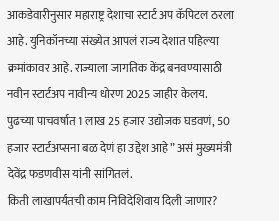आकडेवारीनुसार महाराष्ट्र देशाचा स्टार्ट अप कॅपिटल ठरला आहे. युनिकॉनच्या संख्येत आपलं राज्य देशात पहिल्या क्रमांकावर आहे. राज्याला जागतिक केंद्र बनवण्यासाठी नवीन स्टार्टअप नावीन्य धोरण 2025 जाहीर केलय. पुढच्या पाचवर्षात 1 लाख 25 हजार उद्योजक घडवणं, 50 हजार स्टार्टअप्सना बळ देणं हा उद्देश आहे” असं मुख्यमंत्री देवेंद्र फडणवीस यांनी सांगितलं.
किती लाखापर्यंतची काम निविदेशिवाय दिली जाणार?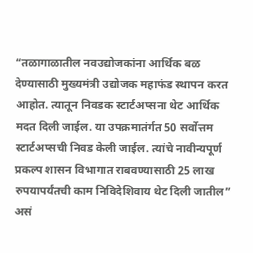“तळागाळातील नवउद्योजकांना आर्थिक बळ देण्यासाठी मुख्यमंत्री उद्योजक महाफंड स्थापन करत आहोत. त्यातून निवडक स्टार्टअप्सना थेट आर्थिक मदत दिली जाईल. या उपक्रमातंर्गत 50 सर्वोत्तम स्टार्टअप्सची निवड केली जाईल. त्यांचे नावीन्यपूर्ण प्रकल्प शासन विभागात राबवण्यासाठी 25 लाख रुपयापर्यंतची काम निविदेशिवाय थेट दिली जातील” असं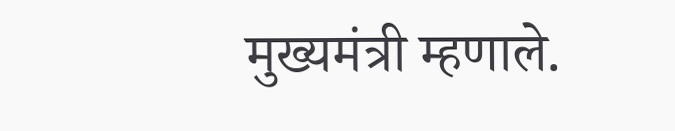मुख्यमंत्री म्हणाले.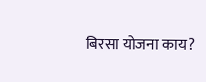बिरसा योजना काय?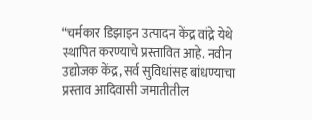“चर्मकार डिझाइन उत्पादन केंद्र वांद्रे येथे स्थापित करण्याचे प्रस्तावित आहे. नवीन उद्योजक केंद्र, सर्व सुविधांसह बांधण्याचा प्रस्ताव आदिवासी जमातीतील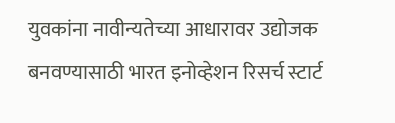युवकांना नावीन्यतेच्या आधारावर उद्योजक बनवण्यासाठी भारत इनोव्हेशन रिसर्च स्टार्ट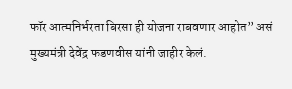फॉर आत्मनिर्भरता बिरसा ही योजना राबवणार आहोत” असं मुख्यमंत्री देवेंद्र फडणवीस यांनी जाहीर केलं.